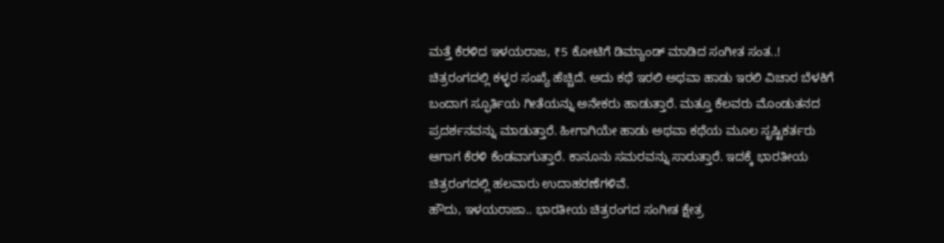ಮತ್ತೆ ಕೆರಳಿದ ಇಳಯರಾಜ, ₹5 ಕೋಟಿಗೆ ಡಿಮ್ಯಾಂಡ್ ಮಾಡಿದ ಸಂಗೀತ ಸಂತ..!
ಚಿತ್ರರಂಗದಲ್ಲಿ ಕಳ್ಳರ ಸಂಖ್ಯೆ ಹೆಚ್ಚಿದೆ. ಅದು ಕಥೆ ಇರಲಿ ಅಥವಾ ಹಾಡು ಇರಲಿ ವಿಚಾರ ಬೆಳಕಿಗೆ ಬಂದಾಗ ಸ್ಫೂರ್ತಿಯ ಗೀತೆಯನ್ನು ಅನೇಕರು ಹಾಡುತ್ತಾರೆ. ಮತ್ತೂ ಕೆಲವರು ಮೊಂಡುತನದ ಪ್ರದರ್ಶನವನ್ನು ಮಾಡುತ್ತಾರೆ. ಹೀಗಾಗಿಯೇ ಹಾಡು ಅಥವಾ ಕಥೆಯ ಮೂಲ ಸೃಷ್ಟಿಕರ್ತರು ಆಗಾಗ ಕೆರಳಿ ಕೆಂಡವಾಗುತ್ತಾರೆ. ಕಾನೂನು ಸಮರವನ್ನು ಸಾರುತ್ತಾರೆ. ಇದಕ್ಕೆ ಭಾರತೀಯ ಚಿತ್ರರಂಗದಲ್ಲಿ ಹಲವಾರು ಉದಾಹರಣೆಗಳಿವೆ.
ಹೌದು, ಇಳಯರಾಜಾ.. ಭಾರತೀಯ ಚಿತ್ರರಂಗದ ಸಂಗೀತ ಕ್ಷೇತ್ರ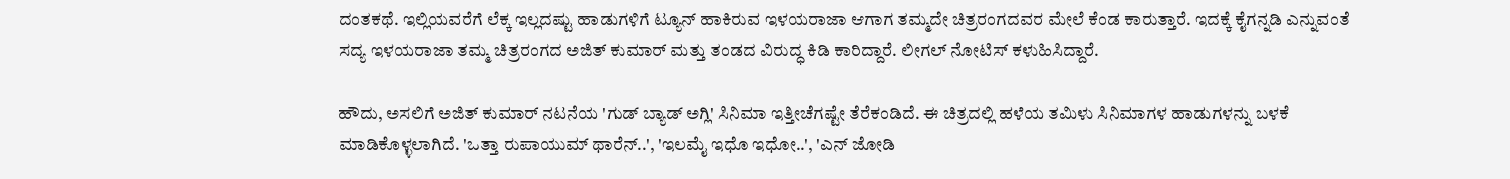ದಂತಕಥೆ. ಇಲ್ಲಿಯವರೆಗೆ ಲೆಕ್ಕ ಇಲ್ಲದಷ್ಟು ಹಾಡುಗಳಿಗೆ ಟ್ಯೂನ್ ಹಾಕಿರುವ ಇಳಯರಾಜಾ ಆಗಾಗ ತಮ್ಮದೇ ಚಿತ್ರರಂಗದವರ ಮೇಲೆ ಕೆಂಡ ಕಾರುತ್ತಾರೆ. ಇದಕ್ಕೆ ಕೈಗನ್ನಡಿ ಎನ್ನುವಂತೆ ಸದ್ಯ ಇಳಯರಾಜಾ ತಮ್ಮ ಚಿತ್ರರಂಗದ ಅಜಿತ್ ಕುಮಾರ್ ಮತ್ತು ತಂಡದ ವಿರುದ್ಧ ಕಿಡಿ ಕಾರಿದ್ದಾರೆ. ಲೀಗಲ್ ನೋಟಿಸ್ ಕಳುಹಿಸಿದ್ದಾರೆ.

ಹೌದು, ಅಸಲಿಗೆ ಅಜಿತ್ ಕುಮಾರ್ ನಟನೆಯ 'ಗುಡ್ ಬ್ಯಾಡ್ ಅಗ್ಲಿ' ಸಿನಿಮಾ ಇತ್ತೀಚೆಗಷ್ಟೇ ತೆರೆಕಂಡಿದೆ. ಈ ಚಿತ್ರದಲ್ಲಿ ಹಳೆಯ ತಮಿಳು ಸಿನಿಮಾಗಳ ಹಾಡುಗಳನ್ನು ಬಳಕೆ ಮಾಡಿಕೊಳ್ಳಲಾಗಿದೆ. 'ಒತ್ತಾ ರುಪಾಯುಮ್ ಥಾರೆನ್..', 'ಇಲಮೈ ಇಧೊ ಇಧೋ..', 'ಎನ್ ಜೋಡಿ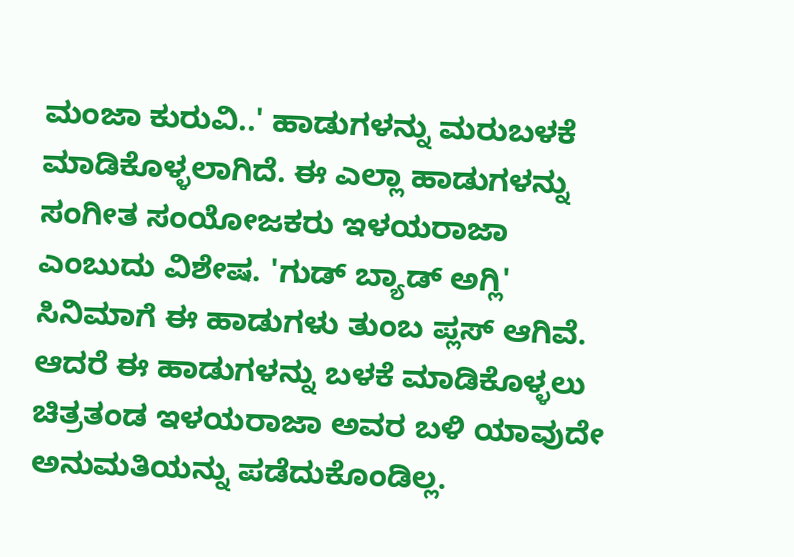ಮಂಜಾ ಕುರುವಿ..' ಹಾಡುಗಳನ್ನು ಮರುಬಳಕೆ ಮಾಡಿಕೊಳ್ಳಲಾಗಿದೆ. ಈ ಎಲ್ಲಾ ಹಾಡುಗಳನ್ನು ಸಂಗೀತ ಸಂಯೋಜಕರು ಇಳಯರಾಜಾ ಎಂಬುದು ವಿಶೇಷ. 'ಗುಡ್ ಬ್ಯಾಡ್ ಅಗ್ಲಿ' ಸಿನಿಮಾಗೆ ಈ ಹಾಡುಗಳು ತುಂಬ ಪ್ಲಸ್ ಆಗಿವೆ. ಆದರೆ ಈ ಹಾಡುಗಳನ್ನು ಬಳಕೆ ಮಾಡಿಕೊಳ್ಳಲು ಚಿತ್ರತಂಡ ಇಳಯರಾಜಾ ಅವರ ಬಳಿ ಯಾವುದೇ ಅನುಮತಿಯನ್ನು ಪಡೆದುಕೊಂಡಿಲ್ಲ.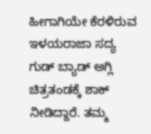ಹೀಗಾಗಿಯೇ ಕೆರಳಿರುವ ಇಳಯರಾಜಾ ಸದ್ಯ ಗುಡ್ ಬ್ಯಾಡ್ ಅಗ್ಲಿ ಚಿತ್ರತಂಡಕ್ಕೆ ಶಾಕ್ ನೀಡಿದ್ದಾರೆ. ತಮ್ಮ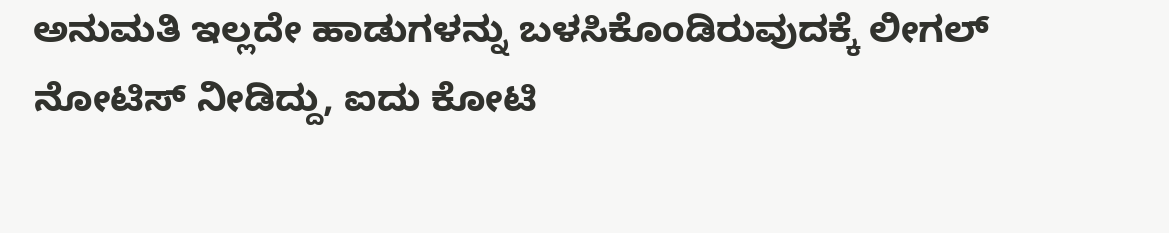ಅನುಮತಿ ಇಲ್ಲದೇ ಹಾಡುಗಳನ್ನು ಬಳಸಿಕೊಂಡಿರುವುದಕ್ಕೆ ಲೀಗಲ್ ನೋಟಿಸ್ ನೀಡಿದ್ದು, ಐದು ಕೋಟಿ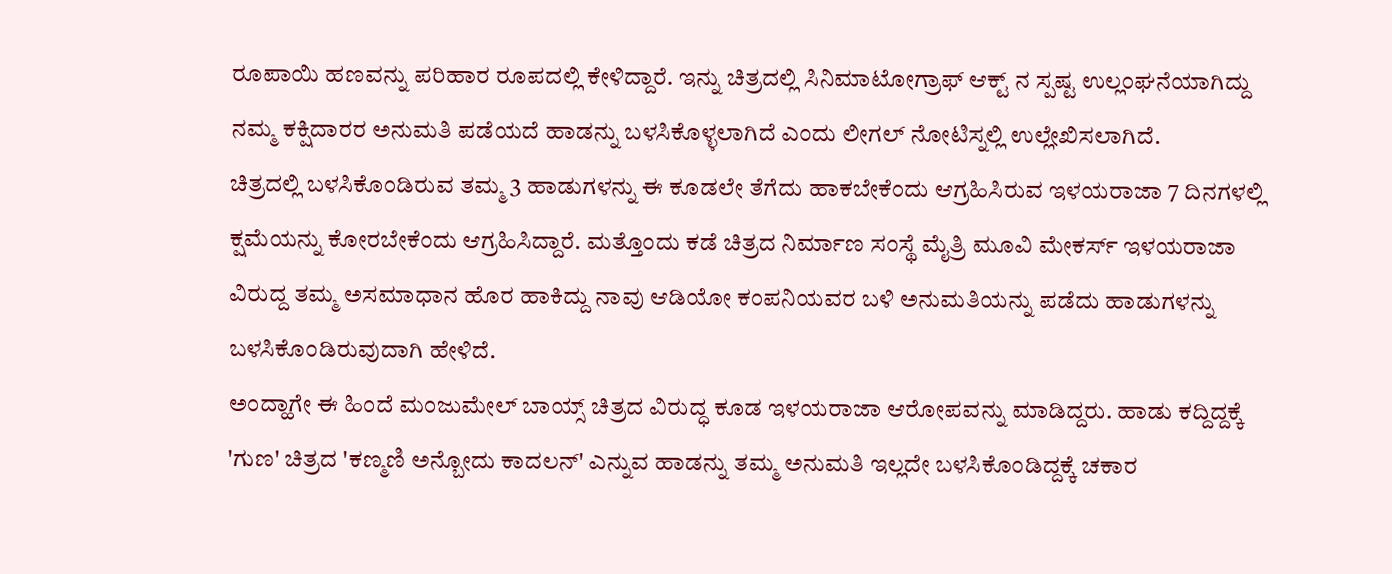ರೂಪಾಯಿ ಹಣವನ್ನು ಪರಿಹಾರ ರೂಪದಲ್ಲಿ ಕೇಳಿದ್ದಾರೆ. ಇನ್ನು ಚಿತ್ರದಲ್ಲಿ ಸಿನಿಮಾಟೋಗ್ರಾಫ್ ಆಕ್ಟ್ ನ ಸ್ಪಷ್ಟ ಉಲ್ಲಂಘನೆಯಾಗಿದ್ದು ನಮ್ಮ ಕಕ್ಷಿದಾರರ ಅನುಮತಿ ಪಡೆಯದೆ ಹಾಡನ್ನು ಬಳಸಿಕೊಳ್ಳಲಾಗಿದೆ ಎಂದು ಲೀಗಲ್ ನೋಟಿಸ್ನಲ್ಲಿ ಉಲ್ಲೇಖಿಸಲಾಗಿದೆ.
ಚಿತ್ರದಲ್ಲಿ ಬಳಸಿಕೊಂಡಿರುವ ತಮ್ಮ 3 ಹಾಡುಗಳನ್ನು ಈ ಕೂಡಲೇ ತೆಗೆದು ಹಾಕಬೇಕೆಂದು ಆಗ್ರಹಿಸಿರುವ ಇಳಯರಾಜಾ 7 ದಿನಗಳಲ್ಲಿ ಕ್ಷಮೆಯನ್ನು ಕೋರಬೇಕೆಂದು ಆಗ್ರಹಿಸಿದ್ದಾರೆ. ಮತ್ತೊಂದು ಕಡೆ ಚಿತ್ರದ ನಿರ್ಮಾಣ ಸಂಸ್ಥೆ ಮೈತ್ರಿ ಮೂವಿ ಮೇಕರ್ಸ್ ಇಳಯರಾಜಾ ವಿರುದ್ದ ತಮ್ಮ ಅಸಮಾಧಾನ ಹೊರ ಹಾಕಿದ್ದು ನಾವು ಆಡಿಯೋ ಕಂಪನಿಯವರ ಬಳಿ ಅನುಮತಿಯನ್ನು ಪಡೆದು ಹಾಡುಗಳನ್ನು ಬಳಸಿಕೊಂಡಿರುವುದಾಗಿ ಹೇಳಿದೆ.
ಅಂದ್ಹಾಗೇ ಈ ಹಿಂದೆ ಮಂಜುಮೇಲ್ ಬಾಯ್ಸ್ ಚಿತ್ರದ ವಿರುದ್ಧ ಕೂಡ ಇಳಯರಾಜಾ ಆರೋಪವನ್ನು ಮಾಡಿದ್ದರು. ಹಾಡು ಕದ್ದಿದ್ದಕ್ಕೆ 'ಗುಣ' ಚಿತ್ರದ 'ಕಣ್ಮಣಿ ಅನ್ಬೋದು ಕಾದಲನ್' ಎನ್ನುವ ಹಾಡನ್ನು ತಮ್ಮ ಅನುಮತಿ ಇಲ್ಲದೇ ಬಳಸಿಕೊಂಡಿದ್ದಕ್ಕೆ ಚಕಾರ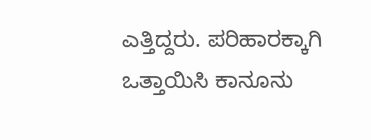ಎತ್ತಿದ್ದರು. ಪರಿಹಾರಕ್ಕಾಗಿ ಒತ್ತಾಯಿಸಿ ಕಾನೂನು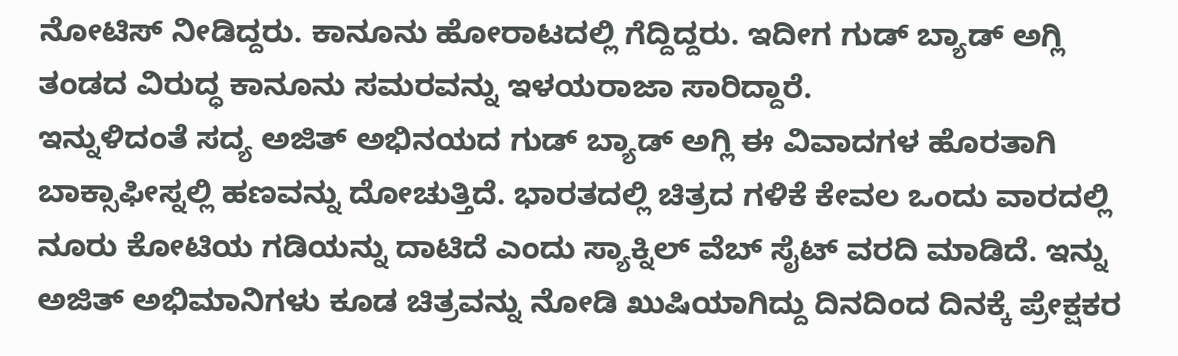ನೋಟಿಸ್ ನೀಡಿದ್ದರು. ಕಾನೂನು ಹೋರಾಟದಲ್ಲಿ ಗೆದ್ದಿದ್ದರು. ಇದೀಗ ಗುಡ್ ಬ್ಯಾಡ್ ಅಗ್ಲಿ ತಂಡದ ವಿರುದ್ಧ ಕಾನೂನು ಸಮರವನ್ನು ಇಳಯರಾಜಾ ಸಾರಿದ್ದಾರೆ.
ಇನ್ನುಳಿದಂತೆ ಸದ್ಯ ಅಜಿತ್ ಅಭಿನಯದ ಗುಡ್ ಬ್ಯಾಡ್ ಅಗ್ಲಿ ಈ ವಿವಾದಗಳ ಹೊರತಾಗಿ ಬಾಕ್ಸಾಫೀಸ್ನಲ್ಲಿ ಹಣವನ್ನು ದೋಚುತ್ತಿದೆ. ಭಾರತದಲ್ಲಿ ಚಿತ್ರದ ಗಳಿಕೆ ಕೇವಲ ಒಂದು ವಾರದಲ್ಲಿ ನೂರು ಕೋಟಿಯ ಗಡಿಯನ್ನು ದಾಟಿದೆ ಎಂದು ಸ್ಯಾಕ್ನಿಲ್ ವೆಬ್ ಸೈಟ್ ವರದಿ ಮಾಡಿದೆ. ಇನ್ನು ಅಜಿತ್ ಅಭಿಮಾನಿಗಳು ಕೂಡ ಚಿತ್ರವನ್ನು ನೋಡಿ ಖುಷಿಯಾಗಿದ್ದು ದಿನದಿಂದ ದಿನಕ್ಕೆ ಪ್ರೇಕ್ಷಕರ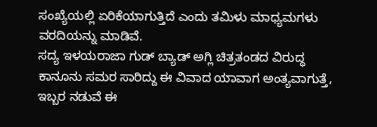ಸಂಖ್ಯೆಯಲ್ಲಿ ಏರಿಕೆಯಾಗುತ್ತಿದೆ ಎಂದು ತಮಿಳು ಮಾಧ್ಯಮಗಳು ವರದಿಯನ್ನು ಮಾಡಿವೆ.
ಸದ್ಯ ಇಳಯರಾಜಾ ಗುಡ್ ಬ್ಯಾಡ್ ಅಗ್ಲಿ ಚಿತ್ರತಂಡದ ವಿರುದ್ಧ ಕಾನೂನು ಸಮರ ಸಾರಿದ್ದು ಈ ವಿವಾದ ಯಾವಾಗ ಅಂತ್ಯವಾಗುತ್ತೆ, ಇಬ್ಬರ ನಡುವೆ ಈ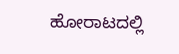ಹೋರಾಟದಲ್ಲಿ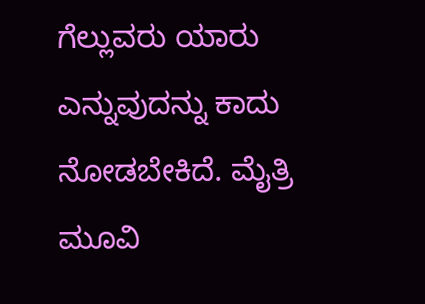ಗೆಲ್ಲುವರು ಯಾರು ಎನ್ನುವುದನ್ನು ಕಾದು ನೋಡಬೇಕಿದೆ. ಮೈತ್ರಿ ಮೂವಿ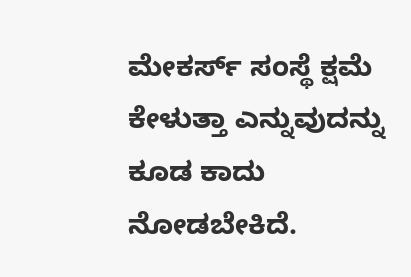ಮೇಕರ್ಸ್ ಸಂಸ್ಥೆ ಕ್ಷಮೆ ಕೇಳುತ್ತಾ ಎನ್ನುವುದನ್ನು ಕೂಡ ಕಾದು ನೋಡಬೇಕಿದೆ.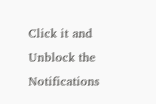Click it and Unblock the Notifications